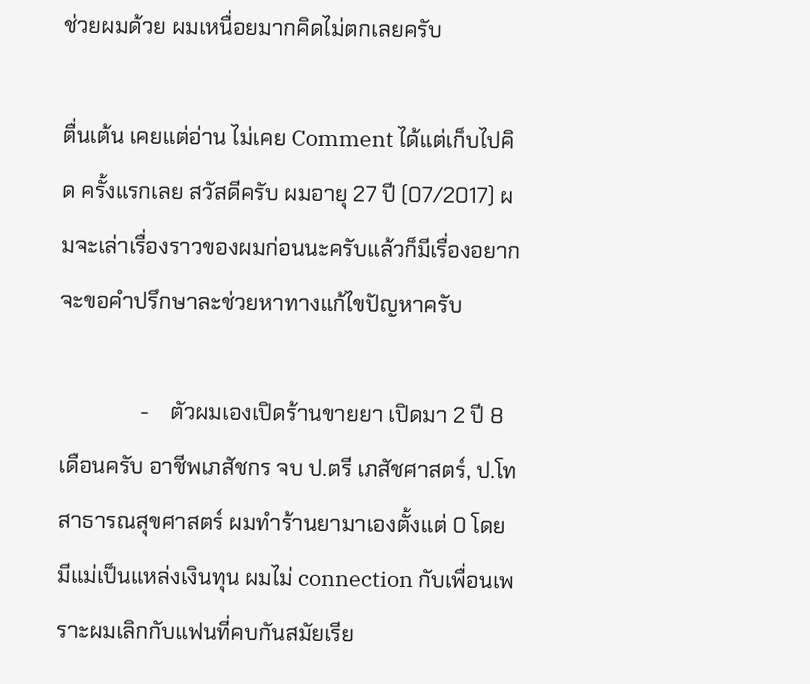ช่วยผมด้วย ผมเหนื่อยมากคิดไม่ตกเลยครับ

ตื่นเต้น เคยแต่อ่าน ไม่เคย Comment ได้แต่เก็บไปคิด ครั้งแรกเลย สวัสดีครับ ผมอายุ 27 ปี (07/2017) ผมจะเล่าเรื่องราวของผมก่อนนะครับแล้วก็มีเรื่องอยากจะขอคำปรึกษาละช่วยหาทางแก้ไขปัญหาครับ

               -    ตัวผมเองเปิดร้านขายยา เปิดมา 2 ปี 8 เดือนครับ อาชีพเภสัชกร จบ ป.ตรี เภสัชศาสตร์, ป.โท สาธารณสุขศาสตร์ ผมทำร้านยามาเองตั้งแต่ 0 โดยมีแม่เป็นแหล่งเงินทุน ผมไม่ connection กับเพื่อนเพราะผมเลิกกับแฟนที่คบกันสมัยเรีย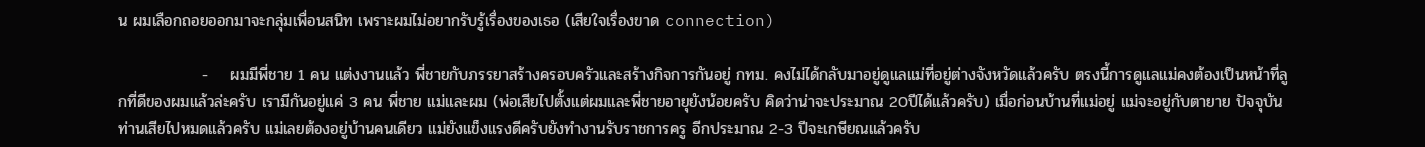น ผมเลือกถอยออกมาจะกลุ่มเพื่อนสนิท เพราะผมไม่อยากรับรู้เรื่องของเธอ (เสียใจเรื่องขาด connection)

               -    ผมมีพี่ชาย 1 คน แต่งงานแล้ว พี่ชายกับภรรยาสร้างครอบครัวและสร้างกิจการกันอยู่ กทม. คงไม่ได้กลับมาอยู่ดูแลแม่ที่อยู่ต่างจังหวัดแล้วครับ ตรงนี้การดูแลแม่คงต้องเป็นหน้าที่ลูกที่ดีของผมแล้วล่ะครับ เรามีกันอยู่แค่ 3 คน พี่ชาย แม่และผม (พ่อเสียไปตั้งแต่ผมและพี่ชายอายุยังน้อยครับ คิดว่าน่าจะประมาณ 20ปีได้แล้วครับ) เมื่อก่อนบ้านที่แม่อยู่ แม่จะอยู่กับตายาย ปัจจุบันท่านเสียไปหมดแล้วครับ แม่เลยต้องอยู่บ้านคนเดียว แม่ยังแข็งแรงดีครับยังทำงานรับราชการครู อีกประมาณ 2-3 ปีจะเกษียณแล้วครับ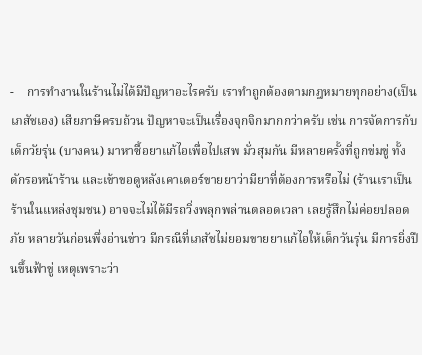-    การทำงานในร้านไม่ได้มีปัญหาอะไรครับ เราทำถูกต้องตามกฎหมายทุกอย่าง(เป็นเภสัชเอง) เสียภาษีครบถ้วน ปัญหาจะเป็นเรื่องจุกจิกมากกว่าครับ เช่น การจัดการกับเด็กวัยรุ่น (บางคน) มาหาซื้อยาแก้ไอเพื่อไปเสพ มั่วสุมกัน มีหลายครั้งที่ถูกข่มขู่ ทั้งดักรอหน้าร้าน และเข้าขอดูหลังเคาเตอร์ขายยาว่ามียาที่ต้องการหรือไม่ (ร้านเราเป็นร้านในแหล่งชุมชน) อาจจะไม่ได้มีรถวิ่งพลุกพล่านตลอดเวลา เลยรู้สึกไม่ค่อยปลอดภัย หลายวันก่อนพึ่งอ่านข่าว มีกรณีที่เภสัชไม่ยอมขายยาแก้ไอให้เด็กวันรุ่น มีการยิ่งปืนขึ้นฟ้าขู่ เหตุเพราะว่า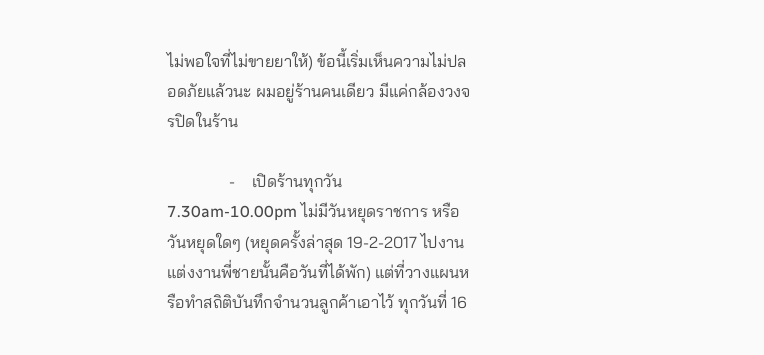ไม่พอใจที่ไม่ขายยาให้) ข้อนี้เริ่มเห็นความไม่ปลอดภัยแล้วนะ ผมอยู่ร้านคนเดียว มีแค่กล้องวงจรปิดในร้าน

               -    เปิดร้านทุกวัน 7.30am-10.00pm ไม่มีวันหยุดราชการ หรือวันหยุดใดๆ (หยุดครั้งล่าสุด 19-2-2017 ไปงานแต่งงานพี่ชายนั้นคือวันที่ได้พัก) แต่ที่วางแผนหรือทำสถิติบันทึกจำนวนลูกค้าเอาไว้ ทุกวันที่ 16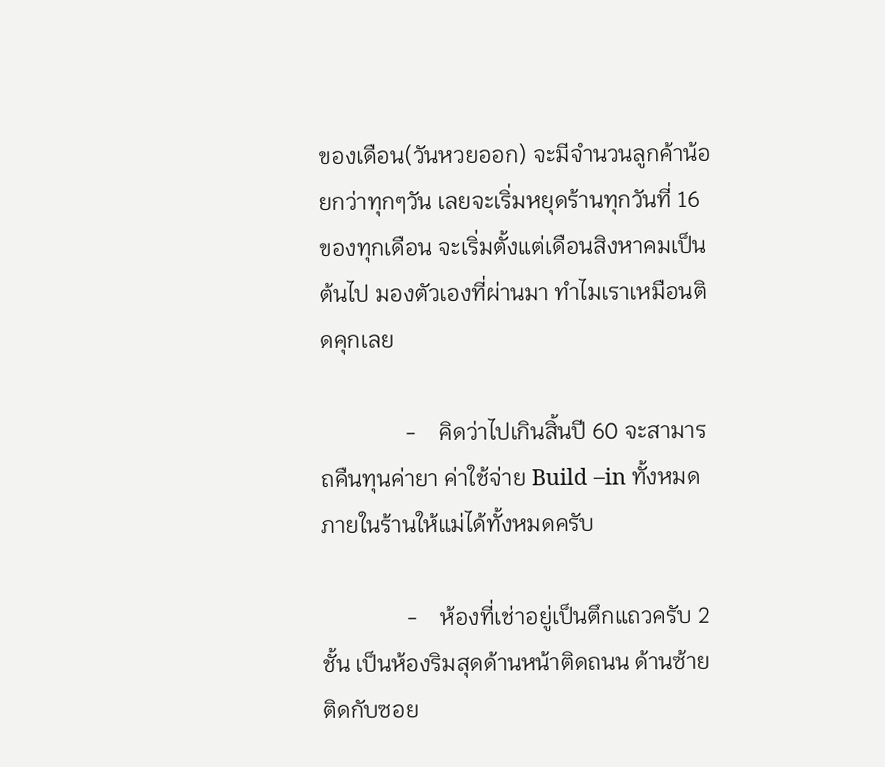ของเดือน(วันหวยออก) จะมีจำนวนลูกค้าน้อยกว่าทุกๆวัน เลยจะเริ่มหยุดร้านทุกวันที่ 16 ของทุกเดือน จะเริ่มตั้งแต่เดือนสิงหาคมเป็นต้นไป มองตัวเองที่ผ่านมา ทำไมเราเหมือนติดคุกเลย

               -    คิดว่าไปเกินสิ้นปี 60 จะสามารถคืนทุนค่ายา ค่าใช้จ่าย Build –in ทั้งหมดภายในร้านให้แม่ได้ทั้งหมดครับ

               -    ห้องที่เช่าอยู่เป็นตึกแถวครับ 2 ชั้น เป็นห้องริมสุดด้านหน้าติดถนน ด้านซ้ายติดกับซอย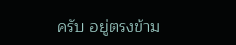ครับ อยู่ตรงข้าม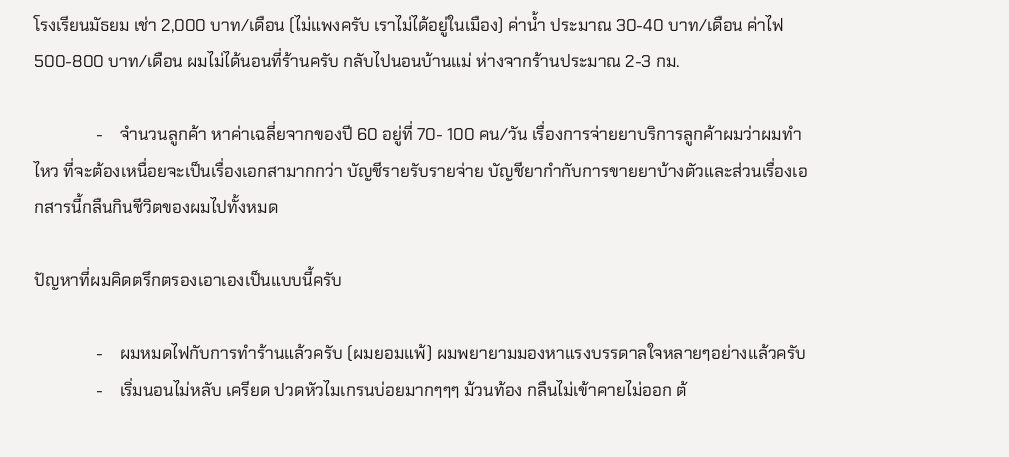โรงเรียนมัธยม เช่า 2,000 บาท/เดือน (ไม่แพงครับ เราไม่ได้อยู่ในเมือง) ค่าน้ำ ประมาณ 30-40 บาท/เดือน ค่าไฟ 500-800 บาท/เดือน ผมไม่ได้นอนที่ร้านครับ กลับไปนอนบ้านแม่ ห่างจากร้านประมาณ 2-3 กม.

               -    จำนวนลูกค้า หาค่าเฉลี่ยจากของปี 60 อยู่ที่ 70- 100 คน/วัน เรื่องการจ่ายยาบริการลูกค้าผมว่าผมทำไหว ที่จะต้องเหนื่อยจะเป็นเรื่องเอกสามากกว่า บัญชีรายรับรายจ่าย บัญชียากำกับการขายยาบ้างตัวและส่วนเรื่องเอกสารนี้กลืนกินชีวิตของผมไปทั้งหมด

ปัญหาที่ผมคิดตรึกตรองเอาเองเป็นแบบนี้ครับ

               -    ผมหมดไฟกับการทำร้านแล้วครับ (ผมยอมแพ้) ผมพยายามมองหาแรงบรรดาลใจหลายๆอย่างแล้วครับ
               -    เริ่มนอนไม่หลับ เครียด ปวดหัวไมเกรนบ่อยมากๆๆๆ ม้วนท้อง กลืนไม่เข้าคายไม่ออก ต้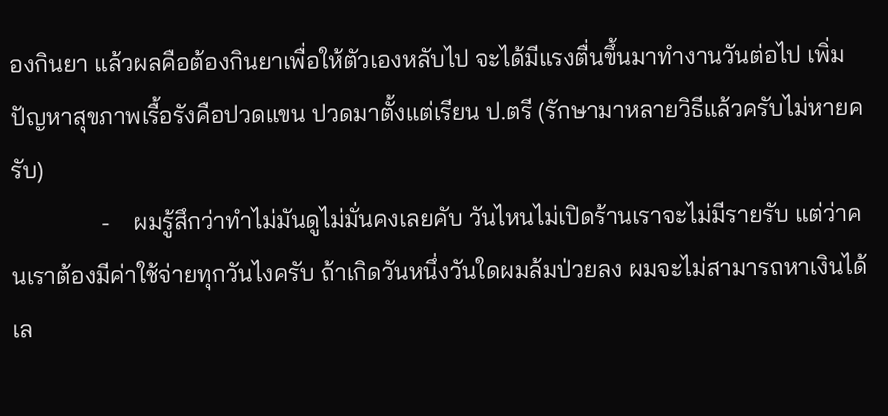องกินยา แล้วผลคือต้องกินยาเพื่อให้ตัวเองหลับไป จะได้มีแรงตื่นขึ้นมาทำงานวันต่อไป เพิ่มปัญหาสุขภาพเรื้อรังคือปวดแขน ปวดมาตั้งแต่เรียน ป.ตรี (รักษามาหลายวิธีแล้วครับไม่หายครับ)
               -    ผมรู้สึกว่าทำไม่มันดูไม่มั่นคงเลยคับ วันไหนไม่เปิดร้านเราจะไม่มีรายรับ แต่ว่าคนเราต้องมีค่าใช้จ่ายทุกวันไงครับ ถ้าเกิดวันหนึ่งวันใดผมล้มป่วยลง ผมจะไม่สามารถหาเงินได้เล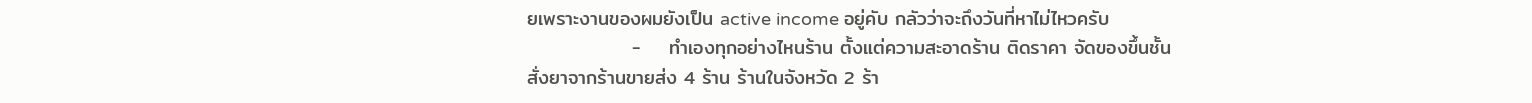ยเพราะงานของผมยังเป็น active income อยู่คับ กลัวว่าจะถึงวันที่หาไม่ไหวครับ
               -    ทำเองทุกอย่างไหนร้าน ตั้งแต่ความสะอาดร้าน ติดราคา จัดของขึ้นชั้น สั่งยาจากร้านขายส่ง 4 ร้าน ร้านในจังหวัด 2 ร้า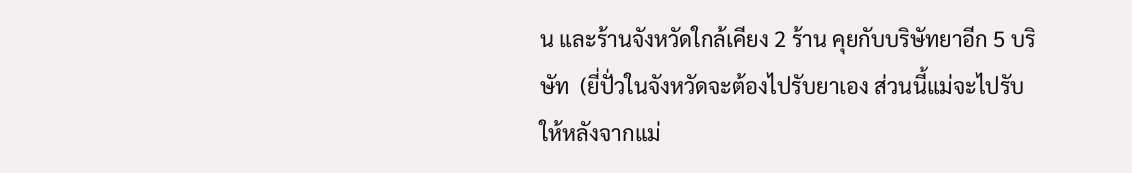น และร้านจังหวัดใกล้เคียง 2 ร้าน คุยกับบริษัทยาอีก 5 บริษัท  (ยี่ปั่วในจังหวัดจะต้องไปรับยาเอง ส่วนนี้แม่จะไปรับให้หลังจากแม่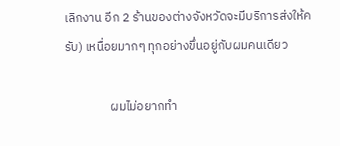เลิกงาน อีก 2 ร้านของต่างจังหวัดจะมีบริการส่งให้ครับ) เหนื่อยมากๆ ทุกอย่างขึ่นอยู่กับผมคนเดียว

                ผมไม่อยากทำ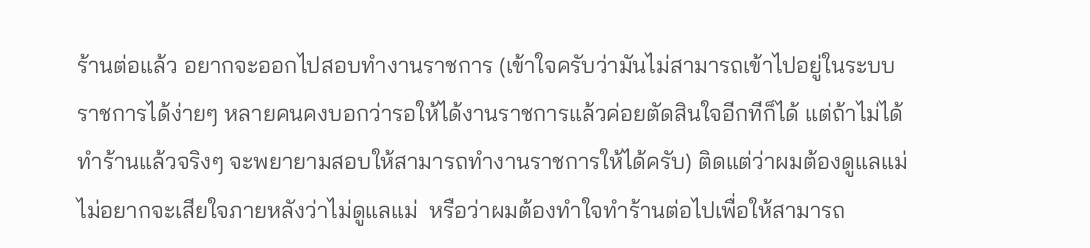ร้านต่อแล้ว อยากจะออกไปสอบทำงานราชการ (เข้าใจครับว่ามันไม่สามารถเข้าไปอยู่ในระบบราชการได้ง่ายๆ หลายคนคงบอกว่ารอให้ได้งานราชการแล้วค่อยตัดสินใจอีกทีก็ได้ แต่ถ้าไม่ได้ทำร้านแล้วจริงๆ จะพยายามสอบให้สามารถทำงานราชการให้ได้ครับ) ติดแต่ว่าผมต้องดูแลแม่ ไม่อยากจะเสียใจภายหลังว่าไม่ดูแลแม่  หรือว่าผมต้องทำใจทำร้านต่อไปเพื่อให้สามารถ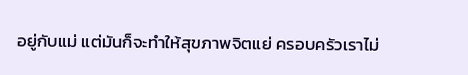อยู่กับแม่ แต่มันก็จะทำให้สุขภาพจิตแย่ ครอบครัวเราไม่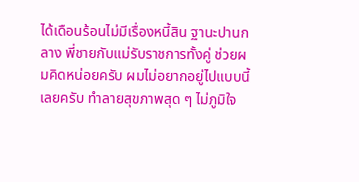ได้เดือนร้อนไม่มีเรื่องหนี้สิน ฐานะปานกลาง พี่ชายกับแม่รับราชการทั้งคู่ ช่วยผมคิดหน่อยครับ ผมไม่อยากอยู่ไปแบบนี้เลยครับ ทำลายสุขภาพสุด ๆ ไม่ภูมิใจ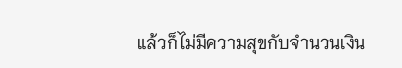แล้วก็ไม่มีความสุขกับจำนวนเงิน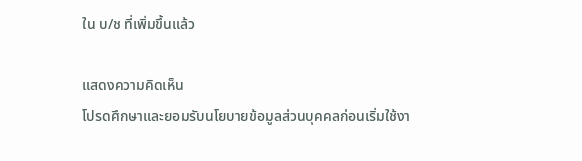ใน บ/ช ที่เพิ่มขึ้นแล้ว

แสดงความคิดเห็น
โปรดศึกษาและยอมรับนโยบายข้อมูลส่วนบุคคลก่อนเริ่มใช้งา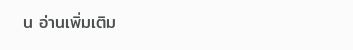น อ่านเพิ่มเติม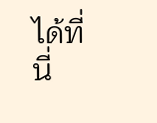ได้ที่นี่